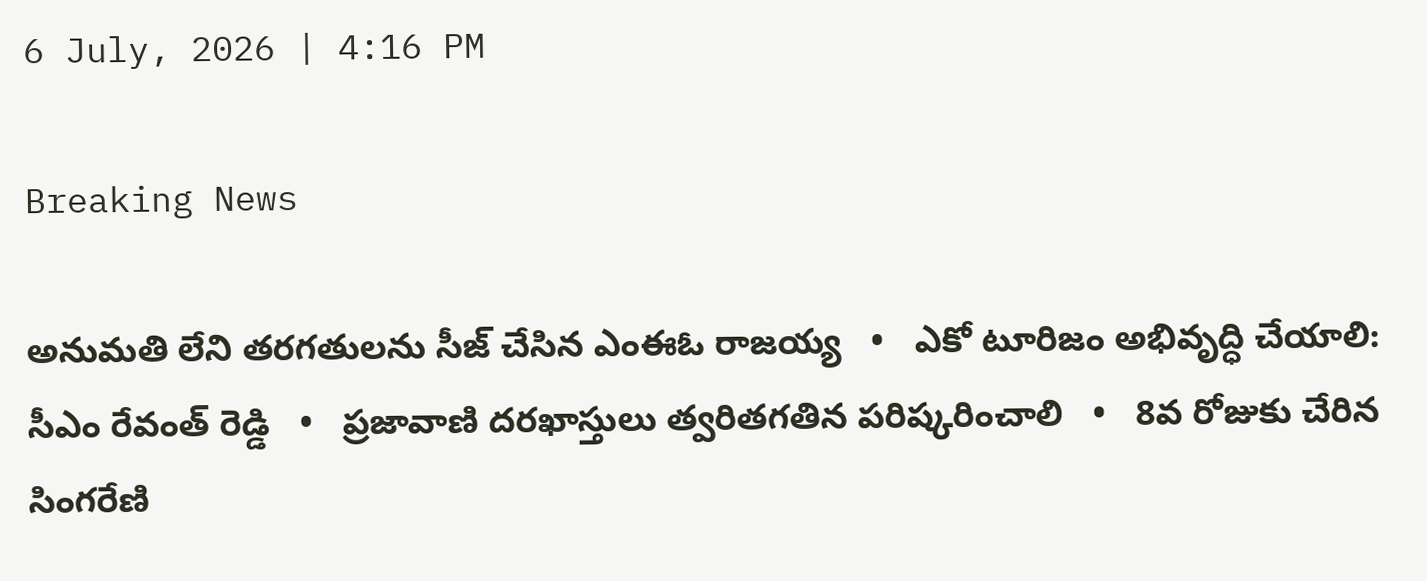6 July, 2026 | 4:16 PM

Breaking News

అనుమతి లేని తరగతులను సీజ్ చేసిన ఎంఈఓ రాజయ్య   •   ఎకో టూరిజం అభివృద్ధి చేయాలి: సీఎం రేవంత్ రెడ్డి   •   ప్రజావాణి దరఖాస్తులు త్వరితగతిన పరిష్కరించాలి   •   8వ రోజుకు చేరిన సింగరేణి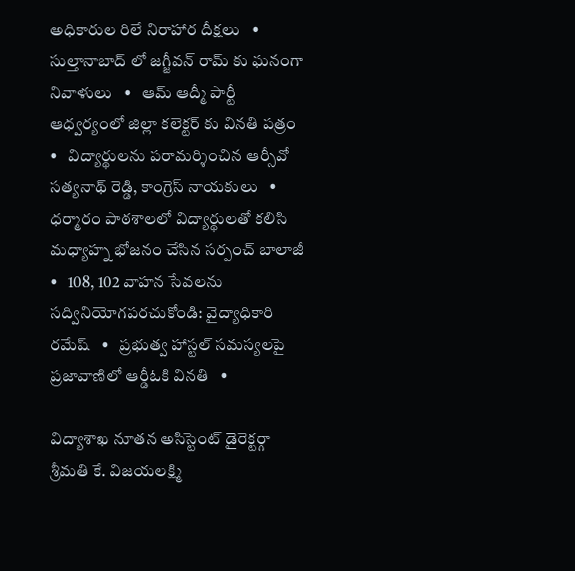అధికారుల రిలే నిరాహార దీక్షలు   •   సుల్తానాబాద్ లో జగ్జీవన్ రామ్ కు ఘనంగా నివాళులు   •   ఆమ్ ఆద్మీ పార్టీ ఆధ్వర్యంలో జిల్లా కలెక్టర్ కు వినతి పత్రం   •   విద్యార్థులను పరామర్శించిన ఆర్సీవో సత్యనాథ్ రెడ్డి, కాంగ్రెస్ నాయకులు   •   ధర్మారం పాఠశాలలో విద్యార్థులతో కలిసి మధ్యాహ్న భోజనం చేసిన సర్పంచ్ బాలాజీ   •   108, 102 వాహన సేవలను సద్వినియోగపరచుకోండి: వైద్యాధికారి రమేష్   •   ప్రభుత్వ హాస్టల్ సమస్యలపై ప్రజావాణిలో ఆర్డీఓకి వినతి   •

విద్యాశాఖ నూతన అసిస్టెంట్ డైరెక్టర్గా శ్రీమతి కే. విజయలక్ష్మి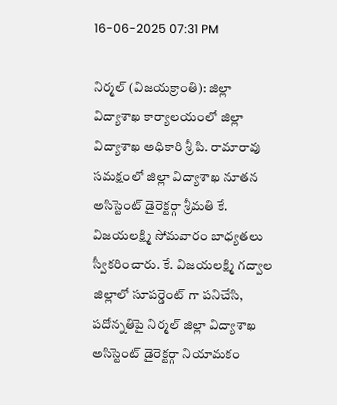16-06-2025 07:31 PM

నిర్మల్ (విజయక్రాంతి): జిల్లా విద్యాశాఖ కార్యాలయంలో జిల్లా విద్యాశాఖ అధికారి శ్రీ పి. రామారావు సమక్షంలో జిల్లా విద్యాశాఖ నూతన అసిస్టెంట్ డైరెక్టర్గా శ్రీమతి కే. విజయలక్ష్మి సోమవారం బాధ్యతలు స్వీకరించారు. కే. విజయలక్ష్మి గద్వాల జిల్లాలో సూపర్డెంట్ గా పనిచేసి, పదోన్నతిపై నిర్మల్ జిల్లా విద్యాశాఖ అసిస్టెంట్ డైరెక్టర్గా నియామకం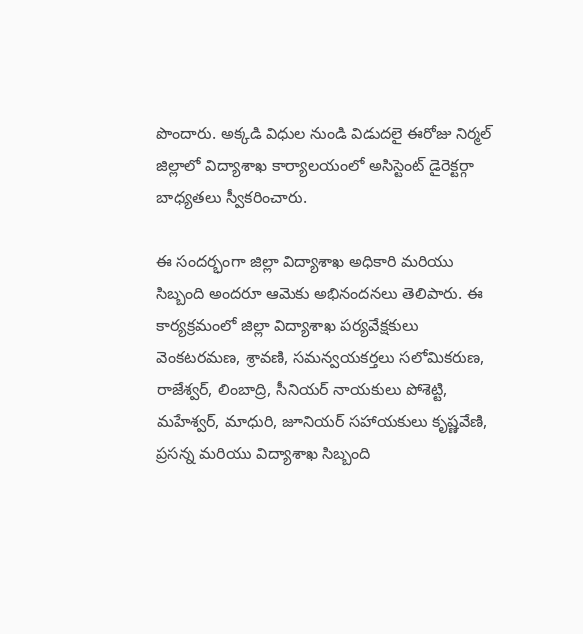పొందారు. అక్కడి విధుల నుండి విడుదలై ఈరోజు నిర్మల్ జిల్లాలో విద్యాశాఖ కార్యాలయంలో అసిస్టెంట్ డైరెక్టర్గా బాధ్యతలు స్వీకరించారు.

ఈ సందర్భంగా జిల్లా విద్యాశాఖ అధికారి మరియు సిబ్బంది అందరూ ఆమెకు అభినందనలు తెలిపారు. ఈ కార్యక్రమంలో జిల్లా విద్యాశాఖ పర్యవేక్షకులు వెంకటరమణ, శ్రావణి, సమన్వయకర్తలు సలోమికరుణ, రాజేశ్వర్, లింబాద్రి, సీనియర్ నాయకులు పోశెట్టి, మహేశ్వర్, మాధురి, జూనియర్ సహాయకులు కృష్ణవేణి, ప్రసన్న మరియు విద్యాశాఖ సిబ్బంది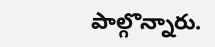పాల్గొన్నారు.